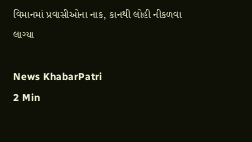વિમાનમાં પ્રવાસીઓના નાક, કાનથી લોહી નીકળવા લાગ્યા

News KhabarPatri
2 Min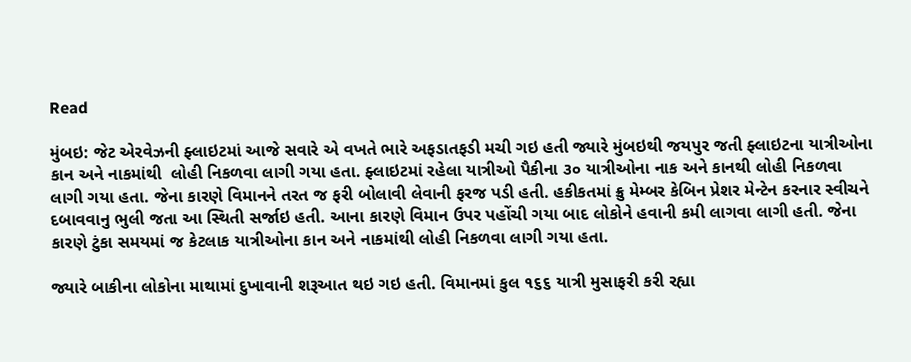Read

મુંબઇ: જેટ એરવેઝની ફ્લાઇટમાં આજે સવારે એ વખતે ભારે અફડાતફડી મચી ગઇ હતી જ્યારે મુંબઇથી જયપુર જતી ફ્લાઇટના યાત્રીઓના કાન અને નાકમાંથી  લોહી નિકળવા લાગી ગયા હતા. ફ્લાઇટમાં રહેલા યાત્રીઓ પૈકીના ૩૦ યાત્રીઓના નાક અને કાનથી લોહી નિકળવા લાગી ગયા હતા. જેના કારણે વિમાનને તરત જ ફરી બોલાવી લેવાની ફરજ પડી હતી. હકીકતમાં ક્રુ મેમ્બર કેબિન પ્રેશર મેન્ટેન કરનાર સ્વીચને દબાવવાનુ ભુલી જતા આ સ્થિતી સર્જાઇ હતી. આના કારણે વિમાન ઉપર પહોંચી ગયા બાદ લોકોને હવાની કમી લાગવા લાગી હતી. જેના કારણે ટુંકા સમયમાં જ કેટલાક યાત્રીઓના કાન અને નાકમાંથી લોહી નિકળવા લાગી ગયા હતા.

જ્યારે બાકીના લોકોના માથામાં દુખાવાની શરૂઆત થઇ ગઇ હતી. વિમાનમાં કુલ ૧૬૬ યાત્રી મુસાફરી કરી રહ્યા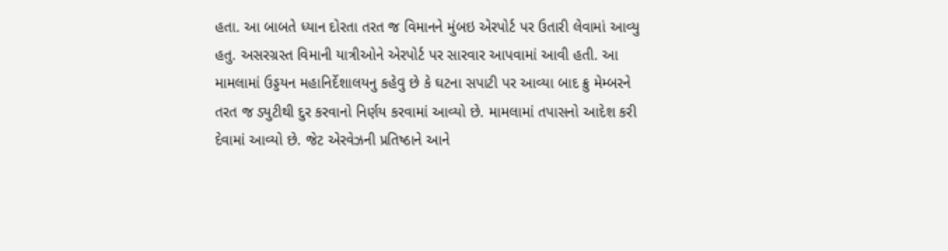હતા. આ બાબતે ધ્યાન દોરતા તરત જ વિમાનને મુંબઇ એરપોર્ટ પર ઉતારી લેવામાં આવ્યુ હતુ. અસરગ્રસ્ત વિમાની યાત્રીઓને એરપોર્ટ પર સારવાર આપવામાં આવી હતી. આ મામલામાં ઉડ્ડયન મહાનિર્દેશાલયનુ કહેવુ છે કે ઘટના સપાટી પર આવ્યા બાદ ક્રુ મેમ્બરને તરત જ ડ્યુટીથી દુર કરવાનો નિર્ણય કરવામાં આવ્યો છે. મામલામાં તપાસનો આદેશ કરી દેવામાં આવ્યો છે. જેટ એરવેઝની પ્રતિષ્ઠાને આને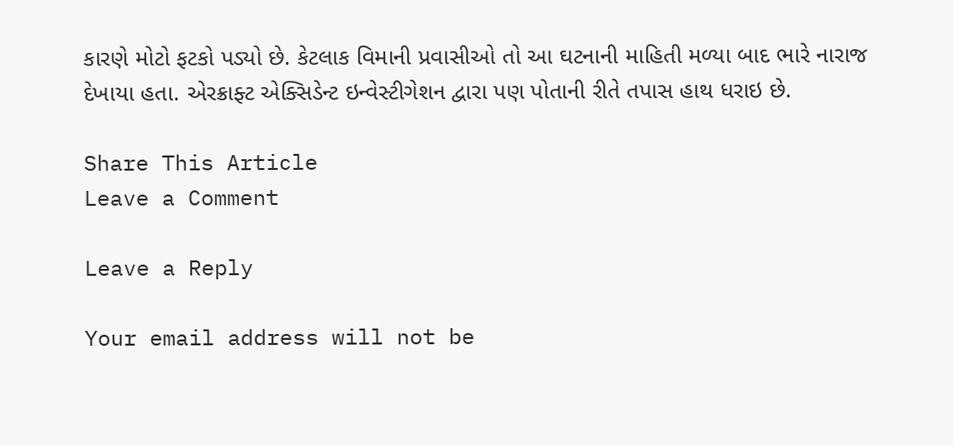કારણે મોટો ફટકો પડ્યો છે. કેટલાક વિમાની પ્રવાસીઓ તો આ ઘટનાની માહિતી મળ્યા બાદ ભારે નારાજ દેખાયા હતા. એરક્રાફ્ટ એક્સિડેન્ટ ઇન્વેસ્ટીગેશન દ્વારા પણ પોતાની રીતે તપાસ હાથ ધરાઇ છે.

Share This Article
Leave a Comment

Leave a Reply

Your email address will not be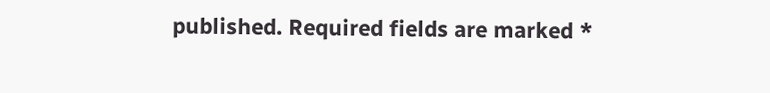published. Required fields are marked *